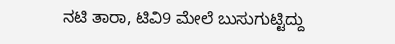ನಟಿ ತಾರಾ, ಟಿವಿ9 ಮೇಲೆ ಬುಸುಗುಟ್ಟಿದ್ದು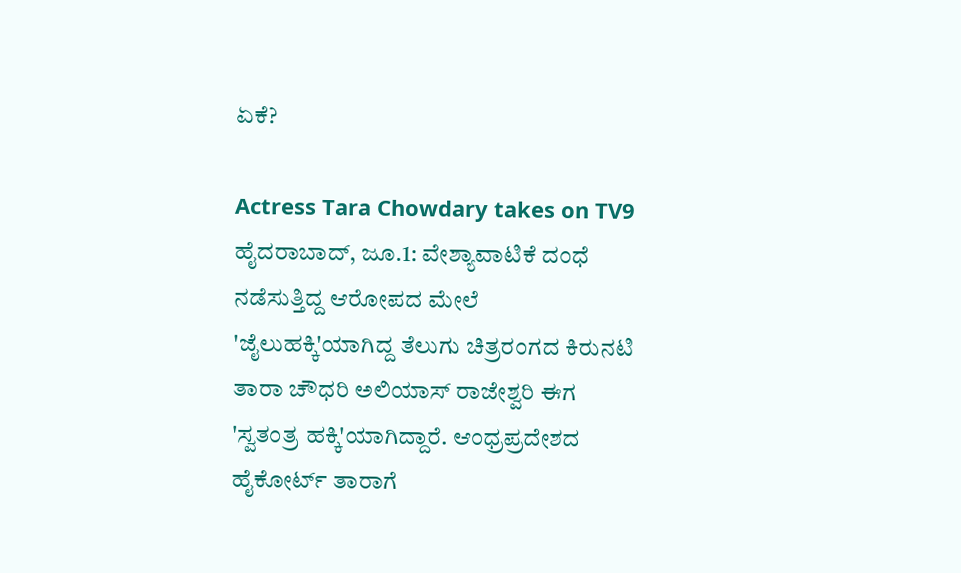ಏಕೆ?

Actress Tara Chowdary takes on TV9
ಹೈದರಾಬಾದ್, ಜೂ.1: ವೇಶ್ಯಾವಾಟಿಕೆ ದಂಧೆ ನಡೆಸುತ್ತಿದ್ದ ಆರೋಪದ ಮೇಲೆ 'ಜೈಲುಹಕ್ಕಿ'ಯಾಗಿದ್ದ ತೆಲುಗು ಚಿತ್ರರಂಗದ ಕಿರುನಟಿ ತಾರಾ ಚೌಧರಿ ಅಲಿಯಾಸ್ ರಾಜೇಶ್ವರಿ ಈಗ 'ಸ್ವತಂತ್ರ ಹಕ್ಕಿ'ಯಾಗಿದ್ದಾರೆ. ಆಂಧ್ರಪ್ರದೇಶದ ಹೈಕೋರ್ಟ್ ತಾರಾಗೆ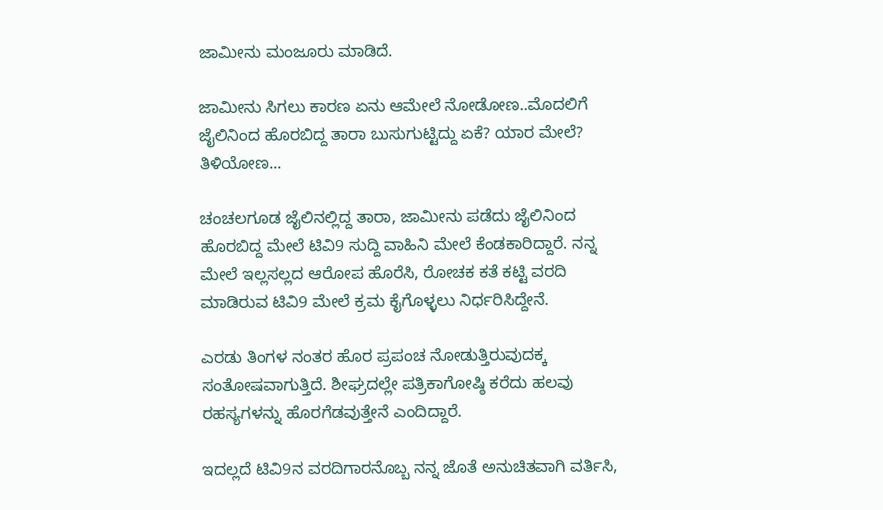ಜಾಮೀನು ಮಂಜೂರು ಮಾಡಿದೆ.

ಜಾಮೀನು ಸಿಗಲು ಕಾರಣ ಏನು ಆಮೇಲೆ ನೋಡೋಣ..ಮೊದಲಿಗೆ ಜೈಲಿನಿಂದ ಹೊರಬಿದ್ದ ತಾರಾ ಬುಸುಗುಟ್ಟಿದ್ದು ಏಕೆ? ಯಾರ ಮೇಲೆ? ತಿಳಿಯೋಣ...

ಚಂಚಲಗೂಡ ಜೈಲಿನಲ್ಲಿದ್ದ ತಾರಾ, ಜಾಮೀನು ಪಡೆದು ಜೈಲಿನಿಂದ ಹೊರಬಿದ್ದ ಮೇಲೆ ಟಿವಿ9 ಸುದ್ದಿ ವಾಹಿನಿ ಮೇಲೆ ಕೆಂಡಕಾರಿದ್ದಾರೆ. ನನ್ನ ಮೇಲೆ ಇಲ್ಲಸಲ್ಲದ ಆರೋಪ ಹೊರೆಸಿ, ರೋಚಕ ಕತೆ ಕಟ್ಟಿ ವರದಿ ಮಾಡಿರುವ ಟಿವಿ9 ಮೇಲೆ ಕ್ರಮ ಕೈಗೊಳ್ಳಲು ನಿರ್ಧರಿಸಿದ್ದೇನೆ.

ಎರಡು ತಿಂಗಳ ನಂತರ ಹೊರ ಪ್ರಪಂಚ ನೋಡುತ್ತಿರುವುದಕ್ಕ ಸಂತೋಷವಾಗುತ್ತಿದೆ. ಶೀಘ್ರದಲ್ಲೇ ಪತ್ರಿಕಾಗೋಷ್ಠಿ ಕರೆದು ಹಲವು ರಹಸ್ಯಗಳನ್ನು ಹೊರಗೆಡವುತ್ತೇನೆ ಎಂದಿದ್ದಾರೆ.

ಇದಲ್ಲದೆ ಟಿವಿ9ನ ವರದಿಗಾರನೊಬ್ಬ ನನ್ನ ಜೊತೆ ಅನುಚಿತವಾಗಿ ವರ್ತಿಸಿ,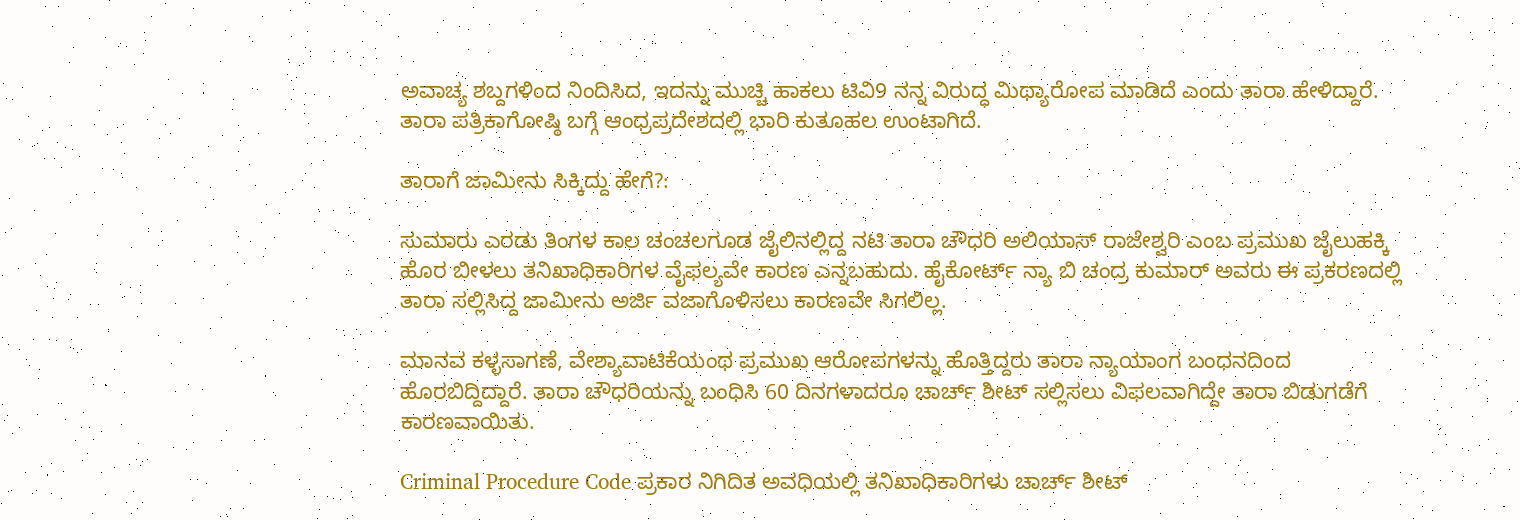ಅವಾಚ್ಯ ಶಬ್ದಗಳಿಂದ ನಿಂದಿಸಿದ, ಇದನ್ನು ಮುಚ್ಚಿ ಹಾಕಲು ಟಿವಿ9 ನನ್ನ ವಿರುದ್ಧ ಮಿಥ್ಯಾರೋಪ ಮಾಡಿದೆ ಎಂದು ತಾರಾ ಹೇಳಿದ್ದಾರೆ. ತಾರಾ ಪತ್ರಿಕಾಗೋಷ್ಠಿ ಬಗ್ಗೆ ಆಂಧ್ರಪ್ರದೇಶದಲ್ಲಿ ಭಾರಿ ಕುತೂಹಲ ಉಂಟಾಗಿದೆ.

ತಾರಾಗೆ ಜಾಮೀನು ಸಿಕ್ಕಿದ್ದು ಹೇಗೆ?:

ಸುಮಾರು ಎರಡು ತಿಂಗಳ ಕಾಲ ಚಂಚಲಗೂಡ ಜೈಲಿನಲ್ಲಿದ್ದ ನಟಿ ತಾರಾ ಚೌಧರಿ ಅಲಿಯಾಸ್ ರಾಜೇಶ್ವರಿ ಎಂಬ ಪ್ರಮುಖ ಜೈಲುಹಕ್ಕಿ ಹೊರ ಬೀಳಲು ತನಿಖಾಧಿಕಾರಿಗಳ ವೈಫಲ್ಯವೇ ಕಾರಣ ಎನ್ನಬಹುದು. ಹೈಕೋರ್ಟ್ ನ್ಯಾ ಬಿ ಚಂದ್ರ ಕುಮಾರ್ ಅವರು ಈ ಪ್ರಕರಣದಲ್ಲಿ ತಾರಾ ಸಲ್ಲಿಸಿದ್ದ ಜಾಮೀನು ಅರ್ಜಿ ವಜಾಗೊಳಿಸಲು ಕಾರಣವೇ ಸಿಗಲಿಲ್ಲ.

ಮಾನವ ಕಳ್ಳಸಾಗಣೆ, ವೇಶ್ಯಾವಾಟಿಕೆಯಂಥ ಪ್ರಮುಖ ಆರೋಪಗಳನ್ನು ಹೊತ್ತಿದ್ದರು ತಾರಾ ನ್ಯಾಯಾಂಗ ಬಂಧನದಿಂದ ಹೊರಬಿದ್ದಿದ್ದಾರೆ. ತಾರಾ ಚೌಧರಿಯನ್ನು ಬಂಧಿಸಿ 60 ದಿನಗಳಾದರೂ ಚಾರ್ಚ್ ಶೀಟ್ ಸಲ್ಲಿಸಲು ವಿಫಲವಾಗಿದ್ದೇ ತಾರಾ ಬಿಡುಗಡೆಗೆ ಕಾರಣವಾಯಿತು.

Criminal Procedure Code ಪ್ರಕಾರ ನಿಗಿದಿತ ಅವಧಿಯಲ್ಲಿ ತನಿಖಾಧಿಕಾರಿಗಳು ಚಾರ್ಚ್ ಶೀಟ್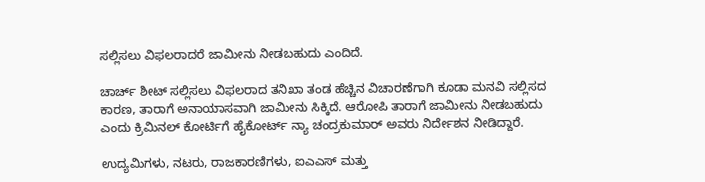ಸಲ್ಲಿಸಲು ವಿಫಲರಾದರೆ ಜಾಮೀನು ನೀಡಬಹುದು ಎಂದಿದೆ.

ಚಾರ್ಚ್ ಶೀಟ್ ಸಲ್ಲಿಸಲು ವಿಫಲರಾದ ತನಿಖಾ ತಂಡ ಹೆಚ್ಚಿನ ವಿಚಾರಣೆಗಾಗಿ ಕೂಡಾ ಮನವಿ ಸಲ್ಲಿಸದ ಕಾರಣ, ತಾರಾಗೆ ಅನಾಯಾಸವಾಗಿ ಜಾಮೀನು ಸಿಕ್ಕಿದೆ. ಆರೋಪಿ ತಾರಾಗೆ ಜಾಮೀನು ನೀಡಬಹುದು ಎಂದು ಕ್ರಿಮಿನಲ್ ಕೋರ್ಟಿಗೆ ಹೈಕೋರ್ಟ್ ನ್ಯಾ ಚಂದ್ರಕುಮಾರ್ ಅವರು ನಿರ್ದೇಶನ ನೀಡಿದ್ದಾರೆ.

ಉದ್ಯಮಿಗಳು, ನಟರು, ರಾಜಕಾರಣಿಗಳು, ಐಎಎಸ್ ಮತ್ತು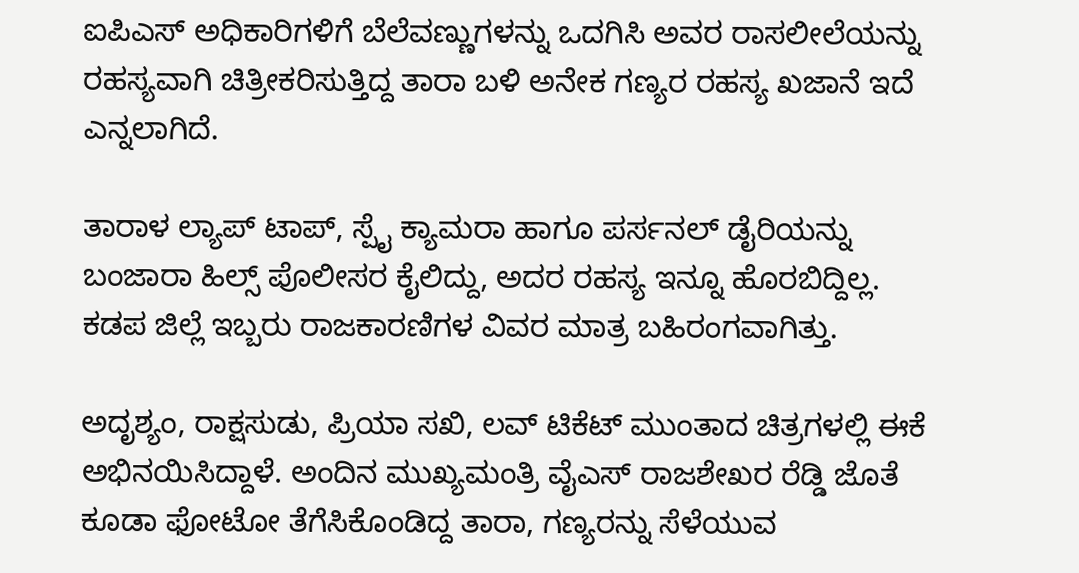ಐಪಿಎಸ್ ಅಧಿಕಾರಿಗಳಿಗೆ ಬೆಲೆವಣ್ಣುಗಳನ್ನು ಒದಗಿಸಿ ಅವರ ರಾಸಲೀಲೆಯನ್ನು ರಹಸ್ಯವಾಗಿ ಚಿತ್ರೀಕರಿಸುತ್ತಿದ್ದ ತಾರಾ ಬಳಿ ಅನೇಕ ಗಣ್ಯರ ರಹಸ್ಯ ಖಜಾನೆ ಇದೆ ಎನ್ನಲಾಗಿದೆ.

ತಾರಾಳ ಲ್ಯಾಪ್ ಟಾಪ್, ಸ್ಪೈ ಕ್ಯಾಮರಾ ಹಾಗೂ ಪರ್ಸನಲ್ ಡೈರಿಯನ್ನು ಬಂಜಾರಾ ಹಿಲ್ಸ್ ಪೊಲೀಸರ ಕೈಲಿದ್ದು, ಅದರ ರಹಸ್ಯ ಇನ್ನೂ ಹೊರಬಿದ್ದಿಲ್ಲ. ಕಡಪ ಜಿಲ್ಲೆ ಇಬ್ಬರು ರಾಜಕಾರಣಿಗಳ ವಿವರ ಮಾತ್ರ ಬಹಿರಂಗವಾಗಿತ್ತು.

ಅದೃಶ್ಯಂ, ರಾಕ್ಷಸುಡು, ಪ್ರಿಯಾ ಸಖಿ, ಲವ್ ಟಿಕೆಟ್ ಮುಂತಾದ ಚಿತ್ರಗಳಲ್ಲಿ ಈಕೆ ಅಭಿನಯಿಸಿದ್ದಾಳೆ. ಅಂದಿನ ಮುಖ್ಯಮಂತ್ರಿ ವೈಎಸ್ ರಾಜಶೇಖರ ರೆಡ್ಡಿ ಜೊತೆ ಕೂಡಾ ಫೋಟೋ ತೆಗೆಸಿಕೊಂಡಿದ್ದ ತಾರಾ, ಗಣ್ಯರನ್ನು ಸೆಳೆಯುವ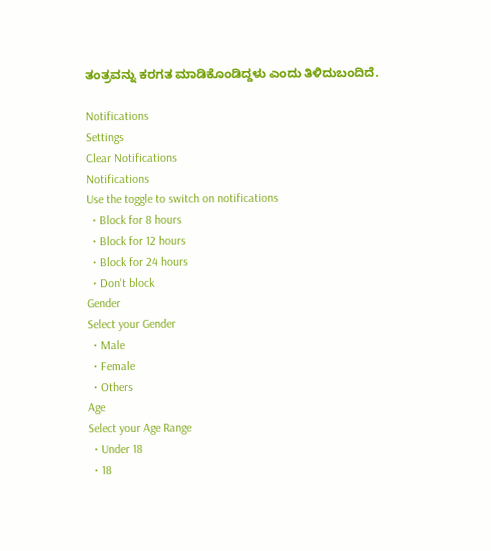ತಂತ್ರವನ್ನು ಕರಗತ ಮಾಡಿಕೊಂಡಿದ್ದಳು ಎಂದು ತಿಳಿದುಬಂದಿದೆ.

Notifications
Settings
Clear Notifications
Notifications
Use the toggle to switch on notifications
  • Block for 8 hours
  • Block for 12 hours
  • Block for 24 hours
  • Don't block
Gender
Select your Gender
  • Male
  • Female
  • Others
Age
Select your Age Range
  • Under 18
  • 18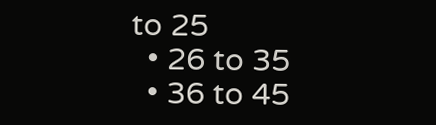to 25
  • 26 to 35
  • 36 to 45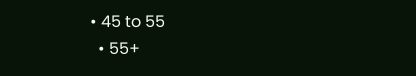• 45 to 55
  • 55+